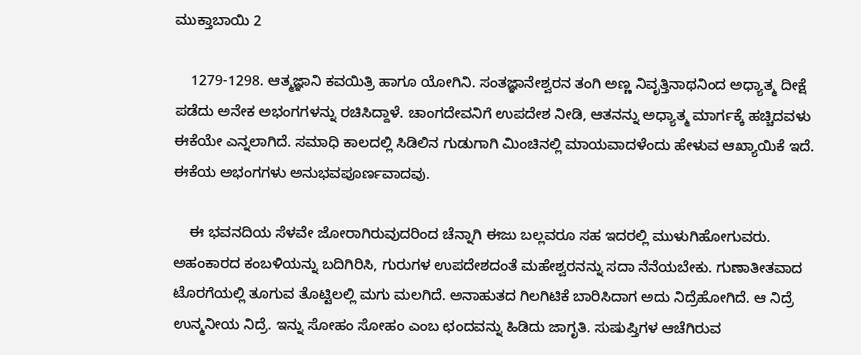ಮುಕ್ತಾಬಾಯಿ 2

    1279-1298. ಆತ್ಮಜ್ಞಾನಿ ಕವಯಿತ್ರಿ ಹಾಗೂ ಯೋಗಿನಿ. ಸಂತಜ್ಞಾನೇಶ್ವರನ ತಂಗಿ ಅಣ್ಣ ನಿವೃತ್ತಿನಾಥನಿಂದ ಅಧ್ಯಾತ್ಮ ದೀಕ್ಷೆ ಪಡೆದು ಅನೇಕ ಅಭಂಗಗಳನ್ನು ರಚಿಸಿದ್ದಾಳೆ. ಚಾಂಗದೇವನಿಗೆ ಉಪದೇಶ ನೀಡಿ, ಆತನನ್ನು ಅಧ್ಯಾತ್ಮ ಮಾರ್ಗಕ್ಕೆ ಹಚ್ಚಿದವಳು ಈಕೆಯೇ ಎನ್ನಲಾಗಿದೆ. ಸಮಾಧಿ ಕಾಲದಲ್ಲಿ ಸಿಡಿಲಿನ ಗುಡುಗಾಗಿ ಮಿಂಚಿನಲ್ಲಿ ಮಾಯವಾದಳೆಂದು ಹೇಳುವ ಆಖ್ಯಾಯಿಕೆ ಇದೆ. ಈಕೆಯ ಅಭಂಗಗಳು ಅನುಭವಪೂರ್ಣವಾದವು.

    ಈ ಭವನದಿಯ ಸೆಳವೇ ಜೋರಾಗಿರುವುದರಿಂದ ಚೆನ್ನಾಗಿ ಈಜು ಬಲ್ಲವರೂ ಸಹ ಇದರಲ್ಲಿ ಮುಳುಗಿಹೋಗುವರು. ಅಹಂಕಾರದ ಕಂಬಳಿಯನ್ನು ಬದಿಗಿರಿಸಿ, ಗುರುಗಳ ಉಪದೇಶದಂತೆ ಮಹೇಶ್ವರನನ್ನು ಸದಾ ನೆನೆಯಬೇಕು. ಗುಣಾತೀತವಾದ ಟೊರಗೆಯಲ್ಲಿ ತೂಗುವ ತೊಟ್ಟಿಲಲ್ಲಿ ಮಗು ಮಲಗಿದೆ. ಅನಾಹುತದ ಗಿಲಗಿಟಿಕೆ ಬಾರಿಸಿದಾಗ ಅದು ನಿದ್ರೆಹೋಗಿದೆ. ಆ ನಿದ್ರೆ ಉನ್ಮನೀಯ ನಿದ್ರೆ. ಇನ್ನು ಸೋಹಂ ಸೋಹಂ ಎಂಬ ಛಂದವನ್ನು ಹಿಡಿದು ಜಾಗೃತಿ. ಸುಷುಪ್ತಿಗಳ ಆಚೆಗಿರುವ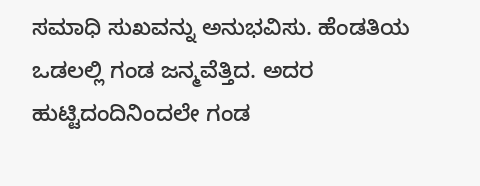ಸಮಾಧಿ ಸುಖವನ್ನು ಅನುಭವಿಸು. ಹೆಂಡತಿಯ ಒಡಲಲ್ಲಿ ಗಂಡ ಜನ್ಮವೆತ್ತಿದ. ಅದರ ಹುಟ್ಟಿದಂದಿನಿಂದಲೇ ಗಂಡ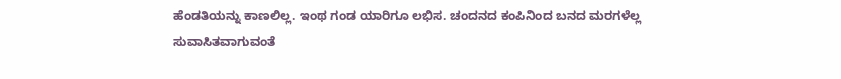ಹೆಂಡತಿಯನ್ನು ಕಾಣಲಿಲ್ಲ. ಇಂಥ ಗಂಡ ಯಾರಿಗೂ ಲಭಿಸ. ಚಂದನದ ಕಂಪಿನಿಂದ ಬನದ ಮರಗಳೆಲ್ಲ ಸುವಾಸಿತವಾಗುವಂತೆ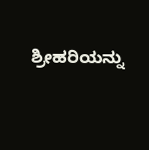ಶ್ರೀಹರಿಯನ್ನು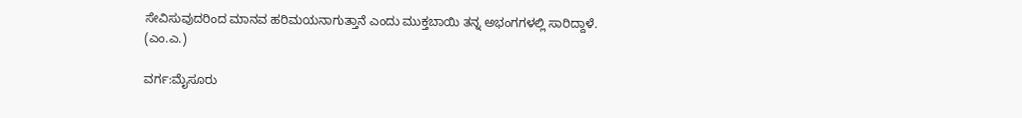ಸೇವಿಸುವುದರಿಂದ ಮಾನವ ಹರಿಮಯನಾಗುತ್ತಾನೆ ಎಂದು ಮುಕ್ತಬಾಯಿ ತನ್ನ ಅಭಂಗಗಳಲ್ಲಿ ಸಾರಿದ್ದಾಳೆ.
(ಎಂ.ಎ.)

ವರ್ಗ:ಮೈಸೂರು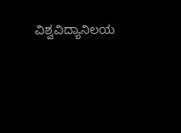ವಿಶ್ವವಿದ್ಯಾನಿಲಯ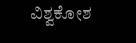ವಿಶ್ವಕೋಶ